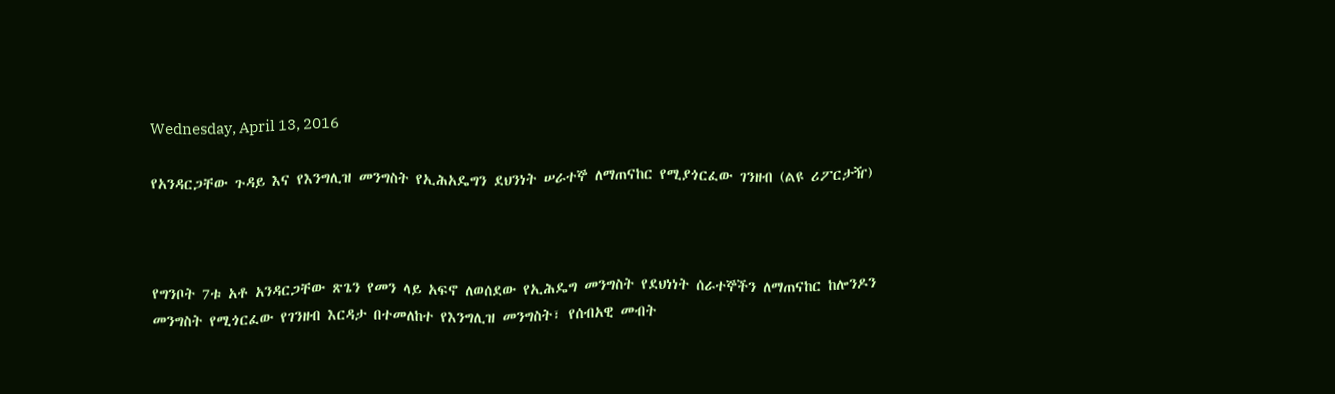Wednesday, April 13, 2016

የአንዳርጋቸው ጉዳይ እና የእንግሊዝ መንግስት የኢሕአዴግን ደህንነት ሠራተኞ ለማጠናከር የሚያጎርፈው ገንዘብ (ልዩ ሪፖርታዥ)



የግንቦት 7ቱ አቶ አንዳርጋቸው ጽጌን የመን ላይ አፍኖ ለወሰደው የኢሕዴግ መንግስት የደህነነት ሰራተኞችን ለማጠናከር ከሎንዶን መንግስት የሚጎርፈው የገንዘብ እርዳታ በተመለከተ የእንግሊዝ መንግስት፣ የሰብአዊ መብት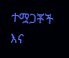ተሟጋቾች እና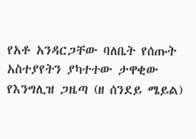የአቶ አንዳርጋቸው ባለቤት የሰጡት አስተያየትን ያካተተው ታዋቂው የእንግሊዝ ጋዜጣ (ዘ ሰንደይ ሜይል)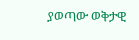ያወጣው ወቅታዊ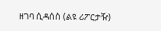ዘገባ ሲዳሰስ (ልዩ ሪፖርታዥ)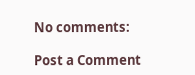No comments:

Post a Comment